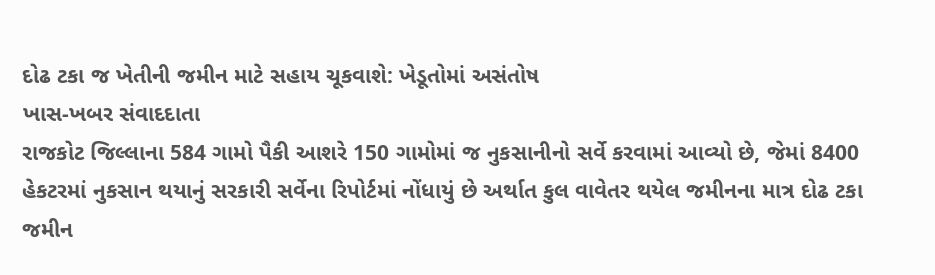દોઢ ટકા જ ખેતીની જમીન માટે સહાય ચૂકવાશે: ખેડૂતોમાં અસંતોષ
ખાસ-ખબર સંવાદદાતા
રાજકોટ જિલ્લાના 584 ગામો પૈકી આશરે 150 ગામોમાં જ નુકસાનીનો સર્વે કરવામાં આવ્યો છે, જેમાં 8400 હેકટરમાં નુકસાન થયાનું સરકારી સર્વેના રિપોર્ટમાં નોંધાયું છે અર્થાત કુલ વાવેતર થયેલ જમીનના માત્ર દોઢ ટકા જમીન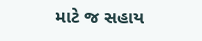માટે જ સહાય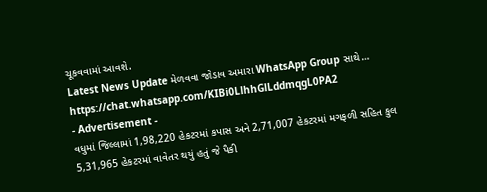ચૂકવવામાં આવશે.
Latest News Update મેળવવા જોડાવ અમારા WhatsApp Group સાથે…
https://chat.whatsapp.com/KIBi0LlhhGlLddmqgL0PA2
- Advertisement -
વધુમાં જિલ્લામાં 1,98,220 હેકટરમાં કપાસ અને 2,71,007 હેકટરમાં મગફળી સહિત કુલ 5,31,965 હેકટરમાં વાવેતર થયું હતું જે પૈકી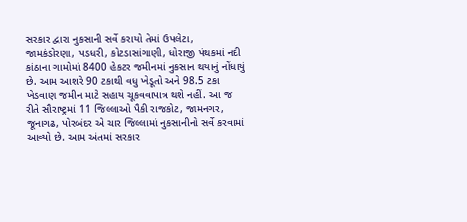સરકાર દ્વારા નુકસાની સર્વે કરાયો તેમાં ઉપલેટા, જામકંડોરણા, પડધરી, કોટડાસાંગાણી, ધોરાજી પંથકમાં નદી કાંઠાના ગામોમાં 8400 હેકટર જમીનમાં નુકસાન થયાનું નોંધાયું છે. આમ આશરે 90 ટકાથી વધુ ખેડૂતો અને 98.5 ટકા ખેડવાણ જમીન માટે સહાય ચૂકવવાપાત્ર થશે નહીં. આ જ રીતે સૌરાષ્ટ્રમાં 11 જિલ્લાઓ પૈકી રાજકોટ, જામનગર, જૂનાગઢ, પોરબંદર એ ચાર જિલ્લામાં નુકસાનીનો સર્વે કરવામાં આવ્યો છે. આમ અંતમાં સરકાર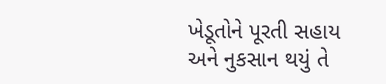ખેડૂતોને પૂરતી સહાય અને નુકસાન થયું તે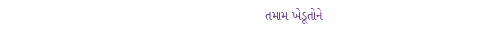તમામ ખેડૂતોને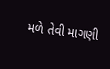મળે તેવી માગણી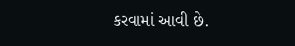કરવામાં આવી છે.